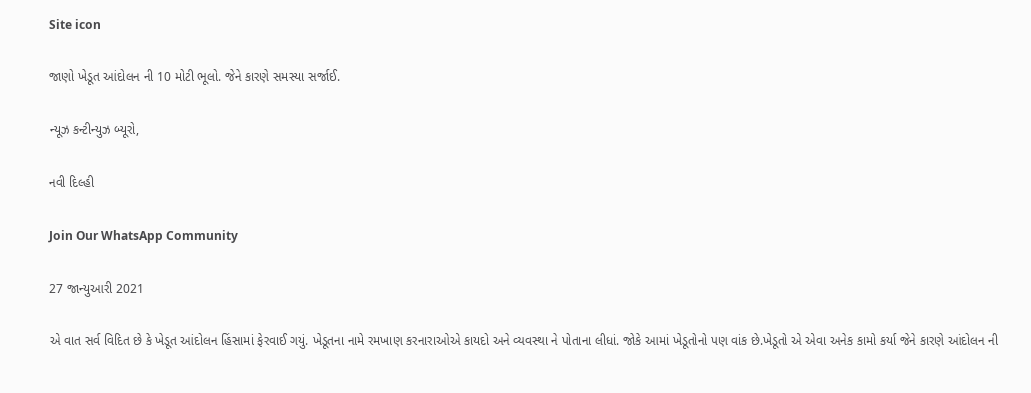Site icon

જાણો ખેડૂત આંદોલન ની 10 મોટી ભૂલો. જેને કારણે સમસ્યા સર્જાઈ.

ન્યૂઝ કન્ટીન્યુઝ બ્યૂરો,

નવી દિલ્હી

Join Our WhatsApp Community

27 જાન્યુઆરી 2021

એ વાત સર્વ વિદિત છે કે ખેડૂત આંદોલન હિંસામાં ફેરવાઈ ગયું. ખેડૂતના નામે રમખાણ કરનારાઓએ કાયદો અને વ્યવસ્થા ને પોતાના લીધાં. જોકે આમાં ખેડૂતોનો પણ વાંક છે.ખેડૂતો એ એવા અનેક કામો કર્યા જેને કારણે આંદોલન ની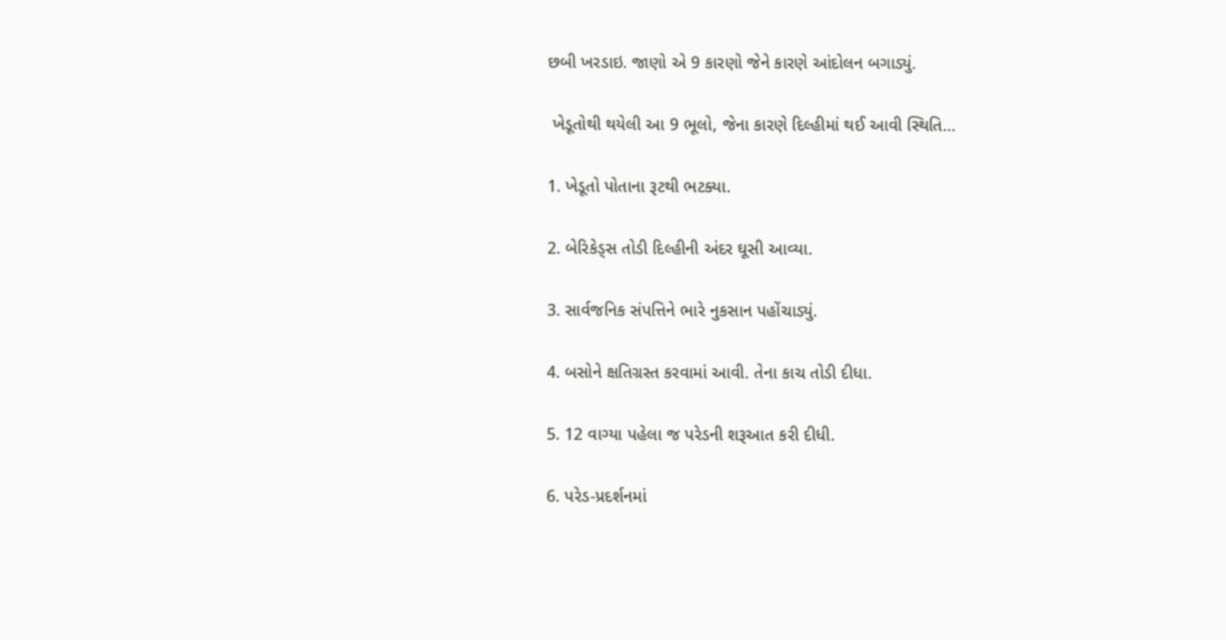છબી ખરડાઇ. જાણો એ 9 કારણો જેને કારણે આંદોલન બગાડ્યું.

 ખેડૂતોથી થયેલી આ 9 ભૂલો, જેના કારણે દિલ્હીમાં થઈ આવી સ્થિતિ…

1. ખેડૂતો પોતાના રૂટથી ભટક્યા.

2. બેરિકેડ્સ તોડી દિલ્હીની અંદર ઘૂસી આવ્યા.

3. સાર્વજનિક સંપત્તિને ભારે નુકસાન પહોંચાડ્યું.

4. બસોને ક્ષતિગ્રસ્ત કરવામાં આવી. તેના કાચ તોડી દીધા.

5. 12 વાગ્યા પહેલા જ પરેડની શરૂઆત કરી દીધી.

6. પરેડ-પ્રદર્શનમાં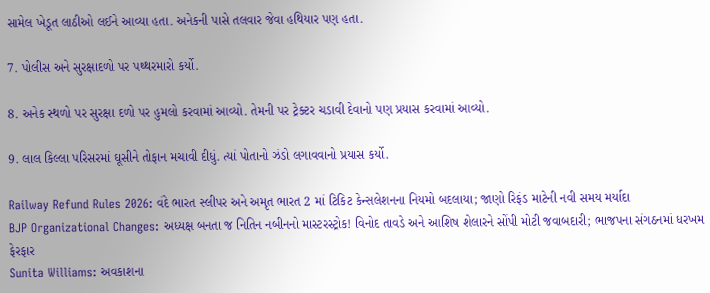સામેલ ખેડૂત લાઠીઓ લઈને આવ્યા હતા. અનેકની પાસે તલવાર જેવા હથિયાર પણ હતા.

7. પોલીસ અને સુરક્ષાદળો પર પથ્થરમારો કર્યો.

8. અનેક સ્થળો પર સુરક્ષા દળો પર હુમલો કરવામાં આવ્યો. તેમની પર ટ્રેક્ટર ચડાવી દેવાનો પણ પ્રયાસ કરવામાં આવ્યો.

9. લાલ કિલ્લા પરિસરમાં ઘૂસીને તોફાન મચાવી દીધું. ત્યાં પોતાનો ઝંડો લગાવવાનો પ્રયાસ કર્યો.

Railway Refund Rules 2026: વંદે ભારત સ્લીપર અને અમૃત ભારત 2 માં ટિકિટ કેન્સલેશનના નિયમો બદલાયા; જાણો રિફંડ માટેની નવી સમય મર્યાદા
BJP Organizational Changes: અધ્યક્ષ બનતા જ નિતિન નબીનનો માસ્ટરસ્ટ્રોક! વિનોદ તાવડે અને આશિષ શેલારને સોંપી મોટી જવાબદારી; ભાજપના સંગઠનમાં ધરખમ ફેરફાર
Sunita Williams: અવકાશના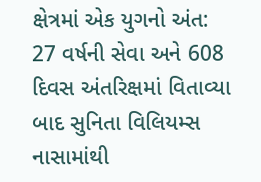ક્ષેત્રમાં એક યુગનો અંત: 27 વર્ષની સેવા અને 608 દિવસ અંતરિક્ષમાં વિતાવ્યા બાદ સુનિતા વિલિયમ્સ નાસામાંથી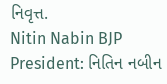નિવૃત્ત.
Nitin Nabin BJP President: નિતિન નબીન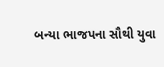બન્યા ભાજપના સૌથી યુવા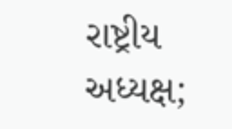રાષ્ટ્રીય અધ્યક્ષ;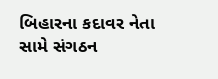બિહારના કદાવર નેતા સામે સંગઠન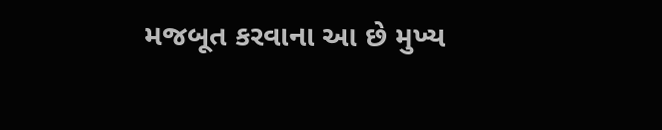મજબૂત કરવાના આ છે મુખ્ય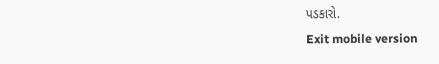પડકારો.
Exit mobile version